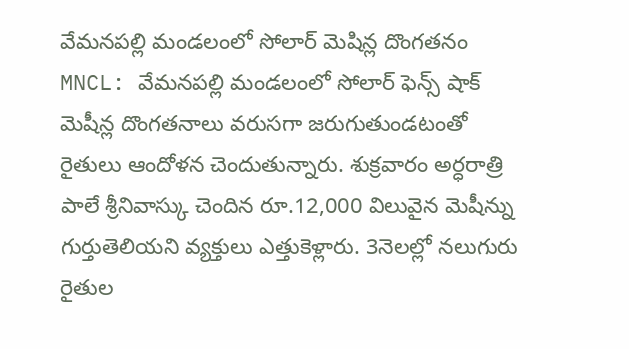వేమనపల్లి మండలంలో సోలార్ మెషిన్ల దొంగతనం
MNCL: వేమనపల్లి మండలంలో సోలార్ ఫెన్స్ షాక్ మెషీన్ల దొంగతనాలు వరుసగా జరుగుతుండటంతో రైతులు ఆందోళన చెందుతున్నారు. శుక్రవారం అర్ధరాత్రి పాలే శ్రీనివాస్కు చెందిన రూ.12,000 విలువైన మెషీన్ను గుర్తుతెలియని వ్యక్తులు ఎత్తుకెళ్లారు. 3నెలల్లో నలుగురు రైతుల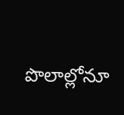పొలాల్లోనూ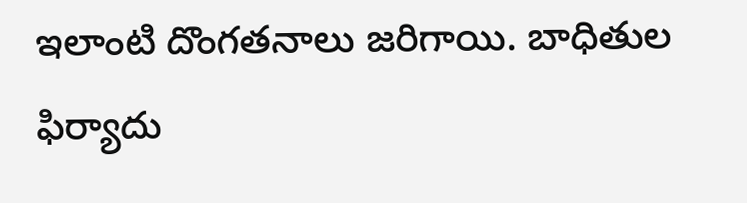ఇలాంటి దొంగతనాలు జరిగాయి. బాధితుల ఫిర్యాదు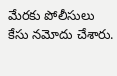మేరకు పోలీసులు కేసు నమోదు చేశారు.